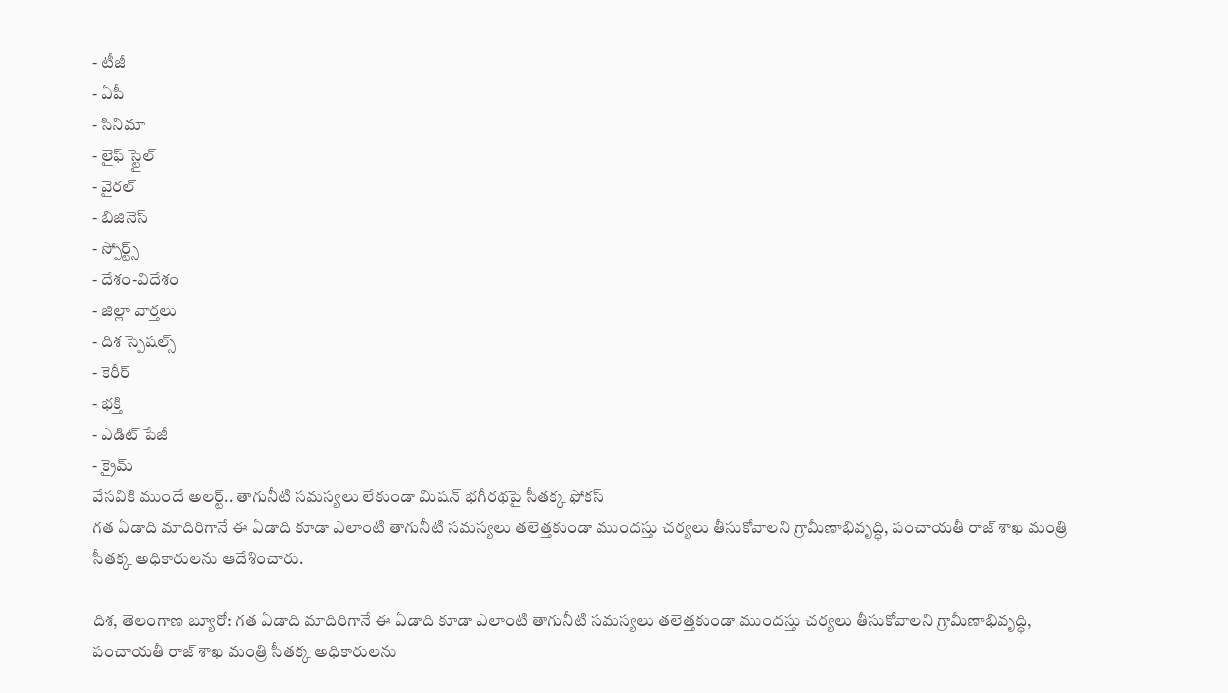- టీజీ
- ఏపీ
- సినిమా
- లైఫ్ స్టైల్
- వైరల్
- బిజినెస్
- స్పోర్ట్స్
- దేశం-విదేశం
- జిల్లా వార్తలు
- దిశ స్పెషల్స్
- కెరీర్
- భక్తి
- ఎడిట్ పేజీ
- క్రైమ్
వేసవికి ముందే అలర్ట్.. తాగునీటి సమస్యలు లేకుండా మిషన్ భగీరథపై సీతక్క ఫోకస్
గత ఏడాది మాదిరిగానే ఈ ఏడాది కూడా ఎలాంటి తాగునీటి సమస్యలు తలెత్తకుండా ముందస్తు చర్యలు తీసుకోవాలని గ్రామీణాభివృద్ధి, పంచాయతీ రాజ్ శాఖ మంత్రి సీతక్క అధికారులను ఆదేశించారు.

దిశ, తెలంగాణ బ్యూరో: గత ఏడాది మాదిరిగానే ఈ ఏడాది కూడా ఎలాంటి తాగునీటి సమస్యలు తలెత్తకుండా ముందస్తు చర్యలు తీసుకోవాలని గ్రామీణాభివృద్ధి, పంచాయతీ రాజ్ శాఖ మంత్రి సీతక్క అధికారులను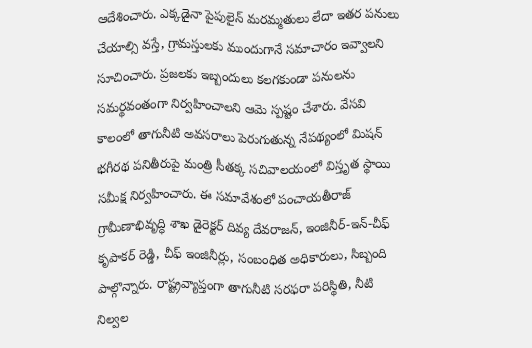ఆదేశించారు. ఎక్కడైనా పైపులైన్ మరమ్మతులు లేదా ఇతర పనులు చేయాల్సి వస్తే, గ్రామస్తులకు ముందుగానే సమాచారం ఇవ్వాలని సూచించారు. ప్రజలకు ఇబ్బందులు కలగకుండా పనులను సమర్థవంతంగా నిర్వహించాలని ఆమె స్పష్టం చేశారు. వేసవి కాలంలో తాగునీటి అవసరాలు పెరుగుతున్న నేపథ్యంలో మిషన్ భగీరథ పనితీరుపై మంత్రి సీతక్క సచివాలయంలో విస్తృత స్థాయి సమీక్ష నిర్వహించారు. ఈ సమావేశంలో పంచాయతీరాజ్ గ్రామీణాభివృద్ధి శాఖ డైరెక్టర్ దివ్య దేవరాజన్, ఇంజినీర్-ఇన్-చీఫ్ కృపాకర్ రెడ్డి, చీఫ్ ఇంజినీర్లు, సంబంధిత అధికారులు, సిబ్బంది పాల్గొన్నారు. రాష్ట్రవ్యాప్తంగా తాగునీటి సరఫరా పరిస్థితి, నీటి నిల్వల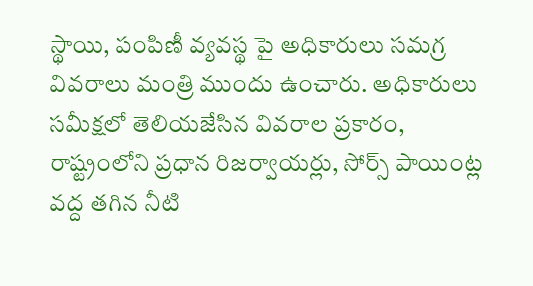స్థాయి, పంపిణీ వ్యవస్థ పై అధికారులు సమగ్ర వివరాలు మంత్రి ముందు ఉంచారు. అధికారులు సమీక్షలో తెలియజేసిన వివరాల ప్రకారం, రాష్ట్రంలోని ప్రధాన రిజర్వాయర్లు, సోర్స్ పాయింట్ల వద్ద తగిన నీటి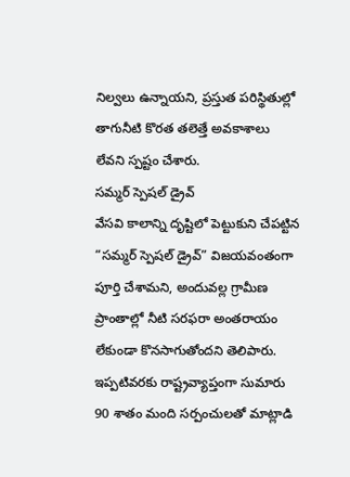నిల్వలు ఉన్నాయని, ప్రస్తుత పరిస్థితుల్లో తాగునీటి కొరత తలెత్తే అవకాశాలు లేవని స్పష్టం చేశారు.
సమ్మర్ స్పెషల్ డ్రైవ్
వేసవి కాలాన్ని దృష్టిలో పెట్టుకుని చేపట్టిన “సమ్మర్ స్పెషల్ డ్రైవ్” విజయవంతంగా పూర్తి చేశామని, అందువల్ల గ్రామీణ ప్రాంతాల్లో నీటి సరఫరా అంతరాయం లేకుండా కొనసాగుతోందని తెలిపారు. ఇప్పటివరకు రాష్ట్రవ్యాప్తంగా సుమారు 90 శాతం మంది సర్పంచులతో మాట్లాడి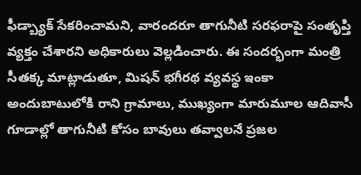ఫీడ్బ్యాక్ సేకరించామని, వారందరూ తాగునీటి సరఫరాపై సంతృప్తి వ్యక్తం చేశారని అధికారులు వెల్లడించారు. ఈ సందర్భంగా మంత్రి సీతక్క మాట్లాడుతూ, మిషన్ భగీరథ వ్యవస్థ ఇంకా అందుబాటులోకి రాని గ్రామాలు, ముఖ్యంగా మారుమూల ఆదివాసీ గూడాల్లో తాగునీటి కోసం బావులు తవ్వాలనే ప్రజల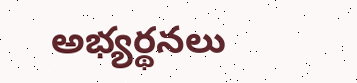అభ్యర్థనలు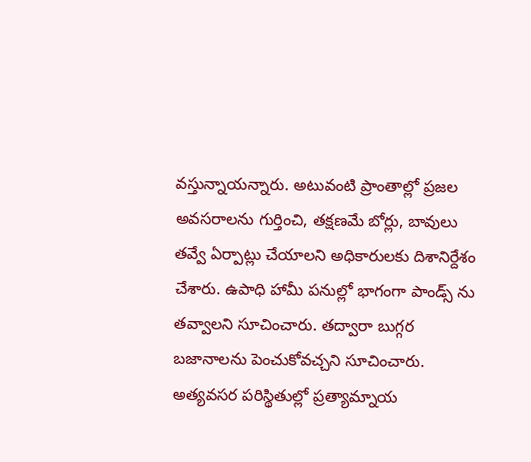వస్తున్నాయన్నారు. అటువంటి ప్రాంతాల్లో ప్రజల అవసరాలను గుర్తించి, తక్షణమే బోర్లు, బావులు తవ్వే ఏర్పాట్లు చేయాలని అధికారులకు దిశానిర్దేశం చేశారు. ఉపాధి హామీ పనుల్లో భాగంగా పాండ్స్ ను తవ్వాలని సూచించారు. తద్వారా బుగ్గర బజానాలను పెంచుకోవచ్చని సూచించారు. అత్యవసర పరిస్థితుల్లో ప్రత్యామ్నాయ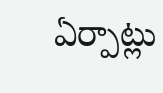ఏర్పాట్లు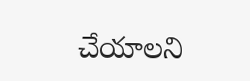చేయాలని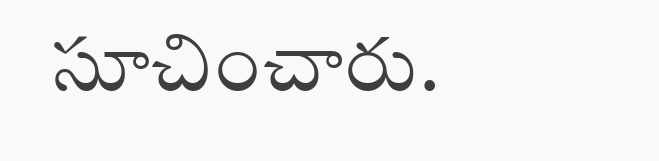సూచించారు.